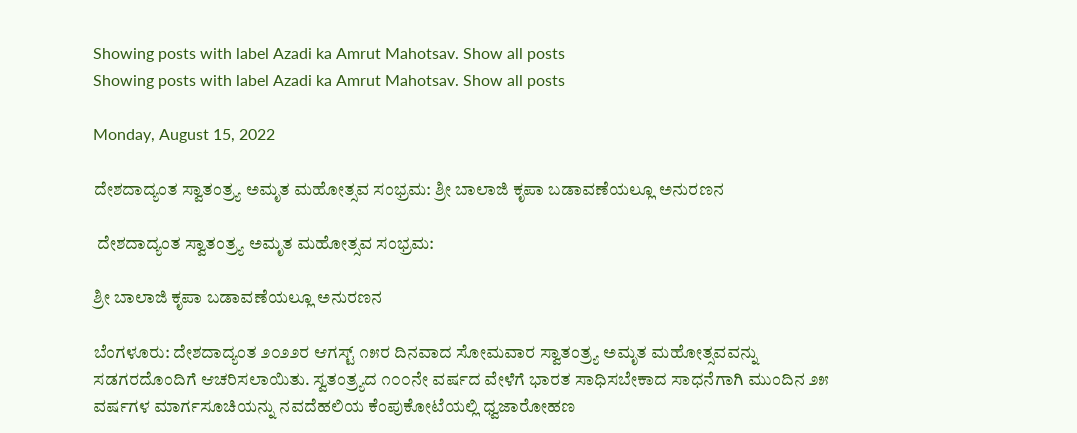Showing posts with label Azadi ka Amrut Mahotsav. Show all posts
Showing posts with label Azadi ka Amrut Mahotsav. Show all posts

Monday, August 15, 2022

ದೇಶದಾದ್ಯಂತ ಸ್ವಾತಂತ್ರ್ಯ ಅಮೃತ ಮಹೋತ್ಸವ ಸಂಭ್ರಮ: ಶ್ರೀ ಬಾಲಾಜಿ ಕೃಪಾ ಬಡಾವಣೆಯಲ್ಲೂ ಅನುರಣನ

 ದೇಶದಾದ್ಯಂತ ಸ್ವಾತಂತ್ರ್ಯ ಅಮೃತ ಮಹೋತ್ಸವ ಸಂಭ್ರಮ:

ಶ್ರೀ ಬಾಲಾಜಿ ಕೃಪಾ ಬಡಾವಣೆಯಲ್ಲೂ ಅನುರಣನ

ಬೆಂಗಳೂರು: ದೇಶದಾದ್ಯಂತ ೨೦೨೨ರ ಆಗಸ್ಟ್‌ ೧೫ರ ದಿನವಾದ ಸೋಮವಾರ ಸ್ವಾತಂತ್ರ್ಯ ಅಮೃತ ಮಹೋತ್ಸವವನ್ನು ಸಡಗರದೊಂದಿಗೆ ಆಚರಿಸಲಾಯಿತು. ಸ್ವತಂತ್ರ್ಯದ ೧೦೦ನೇ ವರ್ಷದ ವೇಳೆಗೆ ಭಾರತ ಸಾಧಿಸಬೇಕಾದ ಸಾಧನೆಗಾಗಿ ಮುಂದಿನ ೨೫ ವರ್ಷಗಳ ಮಾರ್ಗಸೂಚಿಯನ್ನು ನವದೆಹಲಿಯ ಕೆಂಪುಕೋಟೆಯಲ್ಲಿ ಧ್ವಜಾರೋಹಣ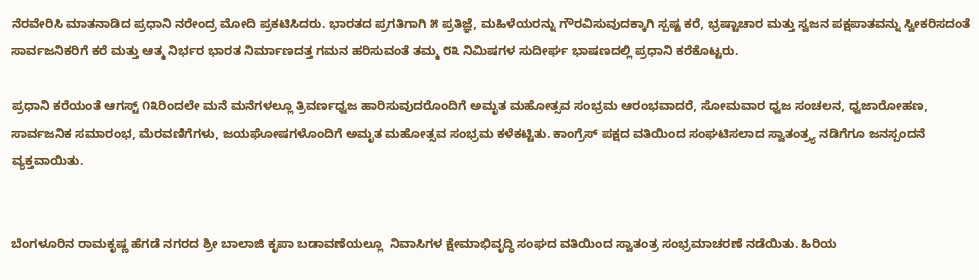ನೆರವೇರಿಸಿ ಮಾತನಾಡಿದ ಪ್ರಧಾನಿ ನರೇಂದ್ರ ಮೋದಿ ಪ್ರಕಟಿಸಿದರು. ಭಾರತದ ಪ್ರಗತಿಗಾಗಿ ೫ ಪ್ರತಿಜ್ಞೆ, ಮಹಿಳೆಯರನ್ನು ಗೌರವಿಸುವುದಕ್ಕಾಗಿ ಸ್ಪಷ್ಟ ಕರೆ, ಭ್ರಷ್ಟಾಚಾರ ಮತ್ತು ಸ್ವಜನ ಪಕ್ಷಪಾತವನ್ನು ಸ್ವೀಕರಿಸದಂತೆ ಸಾರ್ವಜನಿಕರಿಗೆ ಕರೆ ಮತ್ತು ಆತ್ಮ ನಿರ್ಭರ ಭಾರತ ನಿರ್ಮಾಣದತ್ತ ಗಮನ ಹರಿಸುವಂತೆ ತಮ್ಮ ೮೩ ನಿಮಿಷಗಳ ಸುದೀರ್ಘ ಭಾಷಣದಲ್ಲಿ ಪ್ರಧಾನಿ ಕರೆಕೊಟ್ಟರು.

ಪ್ರಧಾನಿ ಕರೆಯಂತೆ ಆಗಸ್ಟ್‌ ೧೩ರಿಂದಲೇ ಮನೆ ಮನೆಗಳಲ್ಲೂ ತ್ರಿವರ್ಣಧ್ವಜ ಹಾರಿಸುವುದರೊಂದಿಗೆ ಅಮೃತ ಮಹೋತ್ಸವ ಸಂಭ್ರಮ ಆರಂಭವಾದರೆ, ಸೋಮವಾರ ಧ್ವಜ ಸಂಚಲನ, ಧ್ವಜಾರೋಹಣ, ಸಾರ್ವಜನಿಕ ಸಮಾರಂಭ, ಮೆರವಣಿಗೆಗಳು, ಜಯಘೋಷಗಳೊಂದಿಗೆ ಅಮೃತ ಮಹೋತ್ಸವ ಸಂಭ್ರಮ ಕಳೆಕಟ್ಟಿತು. ಕಾಂಗ್ರೆಸ್‌ ಪಕ್ಷದ ವತಿಯಿಂದ ಸಂಘಟಿಸಲಾದ ಸ್ವಾತಂತ್ರ್ಯ ನಡಿಗೆಗೂ ಜನಸ್ಪಂದನೆ ವ್ಯಕ್ತವಾಯಿತು.


ಬೆಂಗಳೂರಿನ ರಾಮಕೃಷ್ಣ ಹೆಗಡೆ ನಗರದ ಶ್ರೀ ಬಾಲಾಜಿ ಕೃಪಾ ಬಡಾವಣೆಯಲ್ಲೂ  ನಿವಾಸಿಗಳ ಕ್ಷೇಮಾಭಿವೃದ್ಧಿ ಸಂಘದ ವತಿಯಿಂದ ಸ್ವಾತಂತ್ರ ಸಂಭ್ರಮಾಚರಣೆ ನಡೆಯಿತು. ಹಿರಿಯ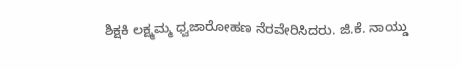ಶಿಕ್ಷಕಿ ಲಕ್ಷ್ಮಮ್ಮ ಧ್ವಜಾರೋಹಣ ನೆರವೇರಿಸಿದರು. ಜಿ.ಕೆ. ನಾಯ್ಡು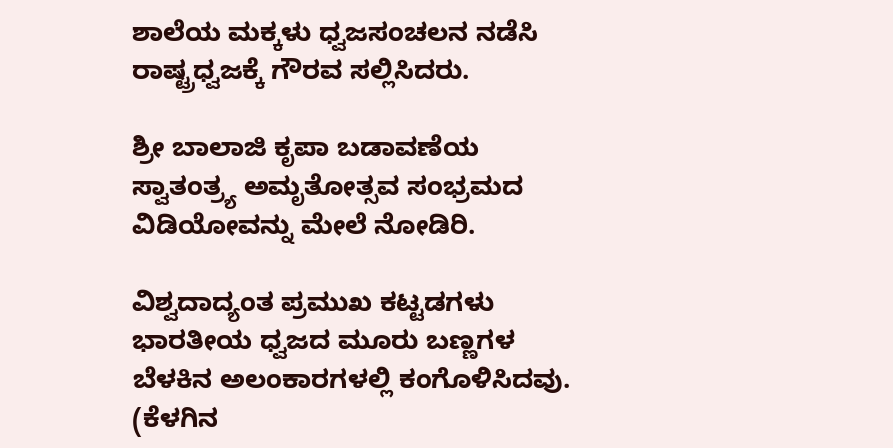ಶಾಲೆಯ ಮಕ್ಕಳು ಧ್ವಜಸಂಚಲನ ನಡೆಸಿ ರಾಷ್ಟ್ರಧ್ವಜಕ್ಕೆ ಗೌರವ ಸಲ್ಲಿಸಿದರು.

ಶ್ರೀ ಬಾಲಾಜಿ ಕೃಪಾ ಬಡಾವಣೆಯ ಸ್ವಾತಂತ್ರ್ಯ ಅಮೃತೋತ್ಸವ ಸಂಭ್ರಮದ ವಿಡಿಯೋವನ್ನು ಮೇಲೆ ನೋಡಿರಿ.

ವಿಶ್ವದಾದ್ಯಂತ ಪ್ರಮುಖ ಕಟ್ಟಡಗಳು ಭಾರತೀಯ ಧ್ವಜದ ಮೂರು ಬಣ್ಣಗಳ ಬೆಳಕಿನ ಅಲಂಕಾರಗಳಲ್ಲಿ ಕಂಗೊಳಿಸಿದವು. (ಕೆಳಗಿನ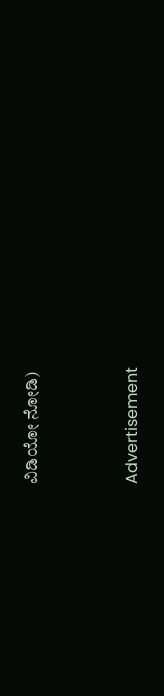ವಿಡಿಯೋ ನೋಡಿ)


Advertisement